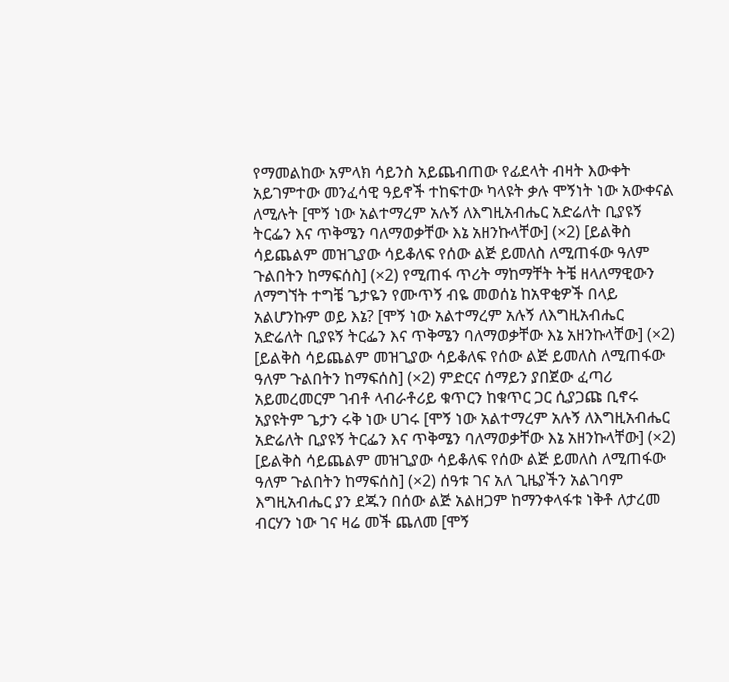የማመልከው አምላክ ሳይንስ አይጨብጠው የፊደላት ብዛት እውቀት አይገምተው መንፈሳዊ ዓይኖች ተከፍተው ካላዩት ቃሉ ሞኝነት ነው አውቀናል ለሚሉት [ሞኝ ነው አልተማረም አሉኝ ለእግዚአብሔር አድሬለት ቢያዩኝ ትርፌን እና ጥቅሜን ባለማወቃቸው እኔ አዘንኩላቸው] (×2) [ይልቅስ ሳይጨልም መዝጊያው ሳይቆለፍ የሰው ልጅ ይመለስ ለሚጠፋው ዓለም ጉልበትን ከማፍሰስ] (×2) የሚጠፋ ጥሪት ማከማቸት ትቼ ዘላለማዊውን ለማግኘት ተግቼ ጌታዬን የሙጥኝ ብዬ መወሰኔ ከአዋቂዎች በላይ አልሆንኩም ወይ እኔ? [ሞኝ ነው አልተማረም አሉኝ ለእግዚአብሔር አድሬለት ቢያዩኝ ትርፌን እና ጥቅሜን ባለማወቃቸው እኔ አዘንኩላቸው] (×2) [ይልቅስ ሳይጨልም መዝጊያው ሳይቆለፍ የሰው ልጅ ይመለስ ለሚጠፋው ዓለም ጉልበትን ከማፍሰስ] (×2) ምድርና ሰማይን ያበጀው ፈጣሪ አይመረመርም ገብቶ ላብራቶሪይ ቁጥርን ከቁጥር ጋር ሲያጋጩ ቢኖሩ አያዩትም ጌታን ሩቅ ነው ሀገሩ [ሞኝ ነው አልተማረም አሉኝ ለእግዚአብሔር አድሬለት ቢያዩኝ ትርፌን እና ጥቅሜን ባለማወቃቸው እኔ አዘንኩላቸው] (×2) [ይልቅስ ሳይጨልም መዝጊያው ሳይቆለፍ የሰው ልጅ ይመለስ ለሚጠፋው ዓለም ጉልበትን ከማፍሰስ] (×2) ሰዓቱ ገና አለ ጊዜያችን አልገባም እግዚአብሔር ያን ደጁን በሰው ልጅ አልዘጋም ከማንቀላፋቱ ነቅቶ ለታረመ ብርሃን ነው ገና ዛሬ መች ጨለመ [ሞኝ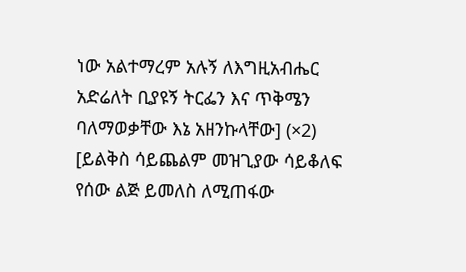ነው አልተማረም አሉኝ ለእግዚአብሔር አድሬለት ቢያዩኝ ትርፌን እና ጥቅሜን ባለማወቃቸው እኔ አዘንኩላቸው] (×2) [ይልቅስ ሳይጨልም መዝጊያው ሳይቆለፍ የሰው ልጅ ይመለስ ለሚጠፋው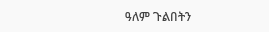ዓለም ጉልበትን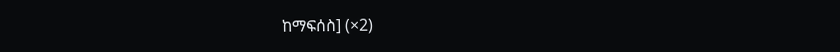ከማፍሰስ] (×2)